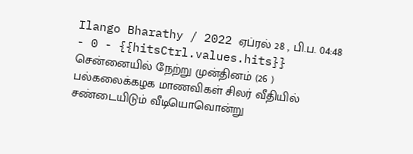Ilango Bharathy / 2022 ஏப்ரல் 28 , பி.ப. 04:48 - 0 - {{hitsCtrl.values.hits}}
சென்னையில் நேற்று முன்தினம் (26 ) பல்கலைக்கழக மாணவிகள் சிலர் வீதியில் சண்டையிடும் வீடியொவொன்று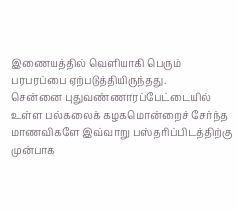இணையத்தில் வெளியாகி பெரும் பரபரப்பை ஏற்படுத்தியிருந்தது.
சென்னை புதுவண்ணாரப்பேட்டையில் உள்ள பல்கலைக் கழகமொன்றைச் சேர்ந்த மாணவிகளே இவ்வாறு பஸ்தரிப்பிடத்திற்கு முன்பாக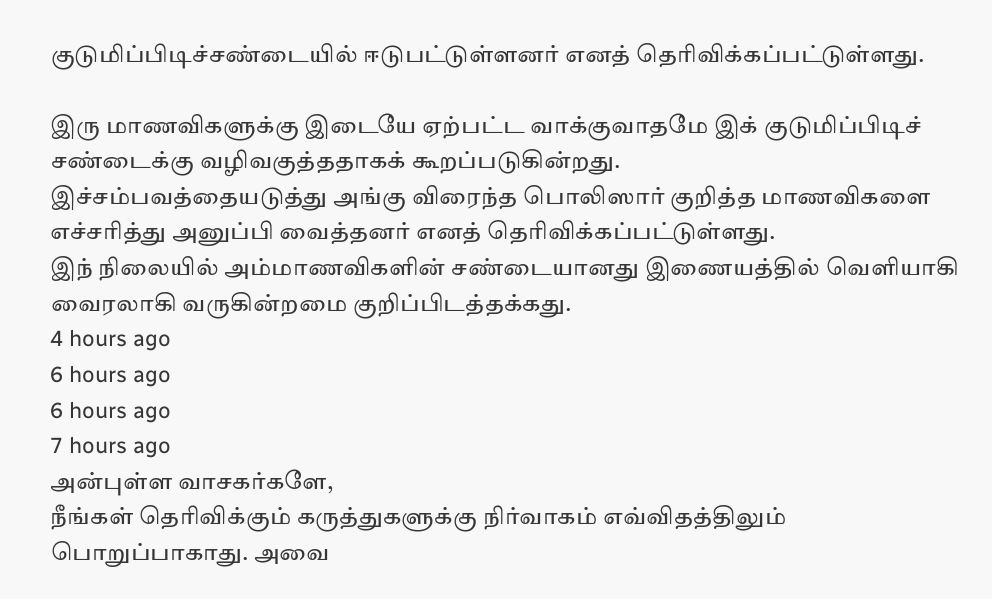குடுமிப்பிடிச்சண்டையில் ஈடுபட்டுள்ளனர் எனத் தெரிவிக்கப்பட்டுள்ளது.

இரு மாணவிகளுக்கு இடையே ஏற்பட்ட வாக்குவாதமே இக் குடுமிப்பிடிச் சண்டைக்கு வழிவகுத்ததாகக் கூறப்படுகின்றது.
இச்சம்பவத்தையடுத்து அங்கு விரைந்த பொலிஸார் குறித்த மாணவிகளை எச்சரித்து அனுப்பி வைத்தனர் எனத் தெரிவிக்கப்பட்டுள்ளது.
இந் நிலையில் அம்மாணவிகளின் சண்டையானது இணையத்தில் வெளியாகி வைரலாகி வருகின்றமை குறிப்பிடத்தக்கது.
4 hours ago
6 hours ago
6 hours ago
7 hours ago
அன்புள்ள வாசகர்களே,
நீங்கள் தெரிவிக்கும் கருத்துகளுக்கு நிர்வாகம் எவ்விதத்திலும் பொறுப்பாகாது. அவை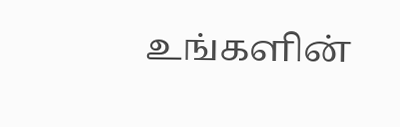உங்களின்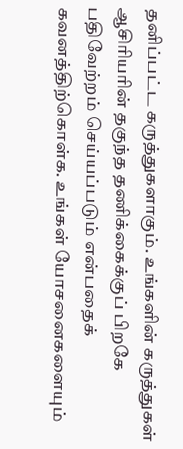தனிப்பட்ட கருத்துகளாகும். உங்களின் கருத்துகள் ஆசிரியரின் தகுந்த தணிக்கைக்குப் பிறகே பதிவேற்றம் செய்யப்படும் என்பதைக் கவனத்திற்கொள்க. உங்கள் யோசனைகளையும்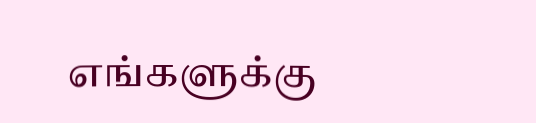எங்களுக்கு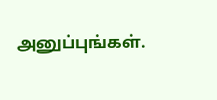அனுப்புங்கள்.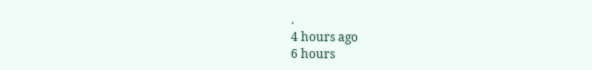.
4 hours ago
6 hours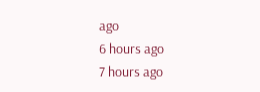ago
6 hours ago
7 hours ago